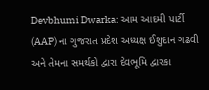Devbhumi Dwarka: આમ આદમી પાર્ટી (AAP) ના ગુજરાત પ્રદેશ અધ્યક્ષ ઈશુદાન ગઢવી અને તેમના સમર્થકો દ્વારા દેવભૂમિ દ્વારકા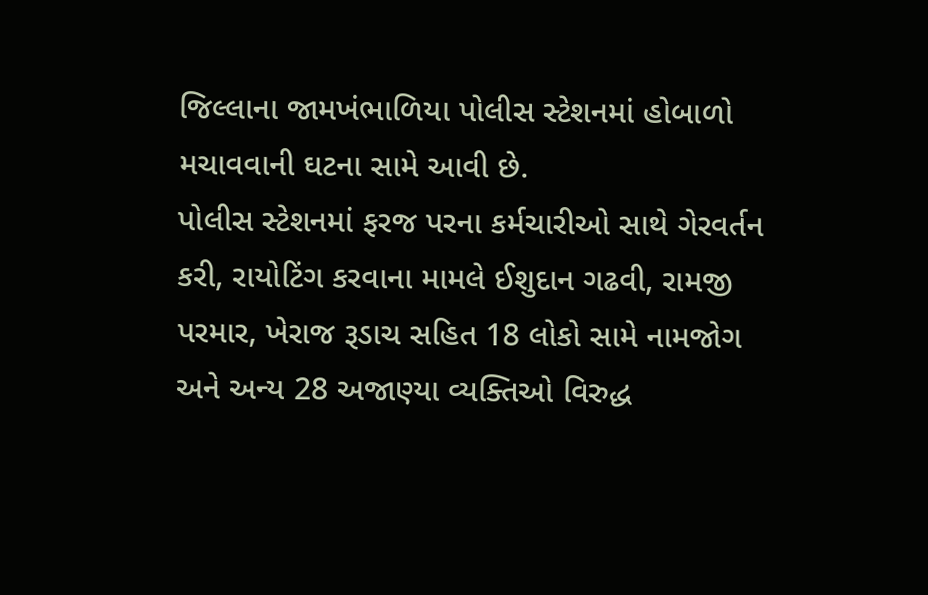જિલ્લાના જામખંભાળિયા પોલીસ સ્ટેશનમાં હોબાળો મચાવવાની ઘટના સામે આવી છે.
પોલીસ સ્ટેશનમાં ફરજ પરના કર્મચારીઓ સાથે ગેરવર્તન કરી, રાયોટિંગ કરવાના મામલે ઈશુદાન ગઢવી, રામજી પરમાર, ખેરાજ રૂડાચ સહિત 18 લોકો સામે નામજોગ અને અન્ય 28 અજાણ્યા વ્યક્તિઓ વિરુદ્ધ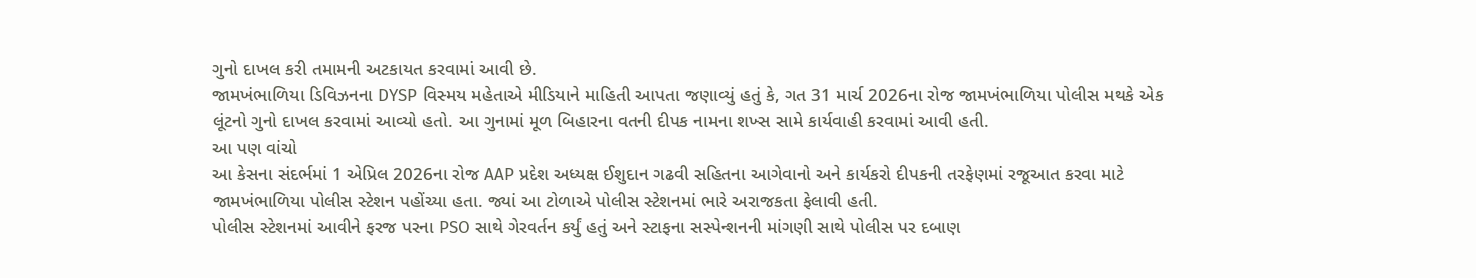ગુનો દાખલ કરી તમામની અટકાયત કરવામાં આવી છે.
જામખંભાળિયા ડિવિઝનના DYSP વિસ્મય મહેતાએ મીડિયાને માહિતી આપતા જણાવ્યું હતું કે, ગત 31 માર્ચ 2026ના રોજ જામખંભાળિયા પોલીસ મથકે એક લૂંટનો ગુનો દાખલ કરવામાં આવ્યો હતો. આ ગુનામાં મૂળ બિહારના વતની દીપક નામના શખ્સ સામે કાર્યવાહી કરવામાં આવી હતી.
આ પણ વાંચો
આ કેસના સંદર્ભમાં 1 એપ્રિલ 2026ના રોજ AAP પ્રદેશ અધ્યક્ષ ઈશુદાન ગઢવી સહિતના આગેવાનો અને કાર્યકરો દીપકની તરફેણમાં રજૂઆત કરવા માટે જામખંભાળિયા પોલીસ સ્ટેશન પહોંચ્યા હતા. જ્યાં આ ટોળાએ પોલીસ સ્ટેશનમાં ભારે અરાજકતા ફેલાવી હતી.
પોલીસ સ્ટેશનમાં આવીને ફરજ પરના PSO સાથે ગેરવર્તન કર્યું હતું અને સ્ટાફના સસ્પેન્શનની માંગણી સાથે પોલીસ પર દબાણ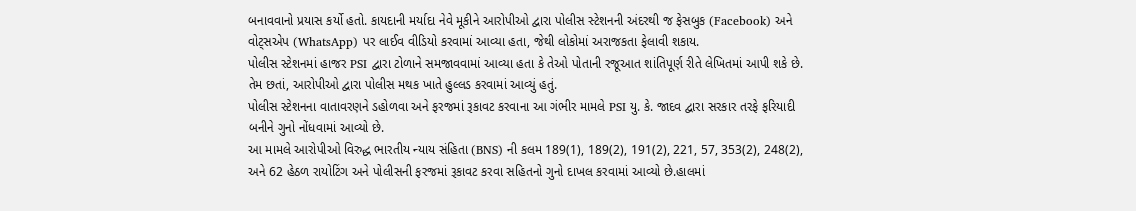બનાવવાનો પ્રયાસ કર્યો હતો. કાયદાની મર્યાદા નેવે મૂકીને આરોપીઓ દ્વારા પોલીસ સ્ટેશનની અંદરથી જ ફેસબુક (Facebook) અને વોટ્સએપ (WhatsApp) પર લાઈવ વીડિયો કરવામાં આવ્યા હતા, જેથી લોકોમાં અરાજકતા ફેલાવી શકાય.
પોલીસ સ્ટેશનમાં હાજર PSI દ્વારા ટોળાને સમજાવવામાં આવ્યા હતા કે તેઓ પોતાની રજૂઆત શાંતિપૂર્ણ રીતે લેખિતમાં આપી શકે છે. તેમ છતાં, આરોપીઓ દ્વારા પોલીસ મથક ખાતે હુલ્લડ કરવામાં આવ્યું હતું.
પોલીસ સ્ટેશનના વાતાવરણને ડહોળવા અને ફરજમાં રૂકાવટ કરવાના આ ગંભીર મામલે PSI યુ. કે. જાદવ દ્વારા સરકાર તરફે ફરિયાદી બનીને ગુનો નોંધવામાં આવ્યો છે.
આ મામલે આરોપીઓ વિરુદ્ધ ભારતીય ન્યાય સંહિતા (BNS) ની કલમ 189(1), 189(2), 191(2), 221, 57, 353(2), 248(2), અને 62 હેઠળ રાયોટિંગ અને પોલીસની ફરજમાં રૂકાવટ કરવા સહિતનો ગુનો દાખલ કરવામાં આવ્યો છે.હાલમાં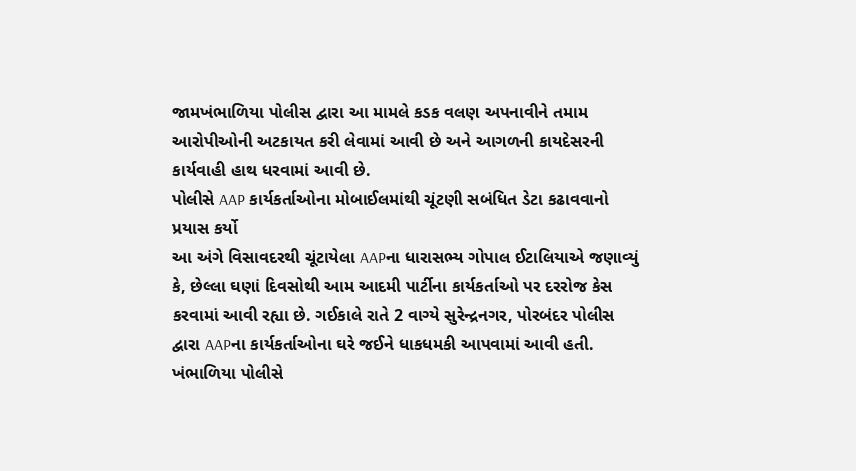જામખંભાળિયા પોલીસ દ્વારા આ મામલે કડક વલણ અપનાવીને તમામ આરોપીઓની અટકાયત કરી લેવામાં આવી છે અને આગળની કાયદેસરની કાર્યવાહી હાથ ધરવામાં આવી છે.
પોલીસે AAP કાર્યકર્તાઓના મોબાઈલમાંથી ચૂંટણી સબંધિત ડેટા કઢાવવાનો પ્રયાસ કર્યો
આ અંગે વિસાવદરથી ચૂંટાયેલા AAPના ધારાસભ્ય ગોપાલ ઈટાલિયાએ જણાવ્યું કે, છેલ્લા ઘણાં દિવસોથી આમ આદમી પાર્ટીના કાર્યકર્તાઓ પર દરરોજ કેસ કરવામાં આવી રહ્યા છે. ગઈકાલે રાતે 2 વાગ્યે સુરેન્દ્રનગર, પોરબંદર પોલીસ દ્વારા AAPના કાર્યકર્તાઓના ઘરે જઈને ધાકધમકી આપવામાં આવી હતી.
ખંભાળિયા પોલીસે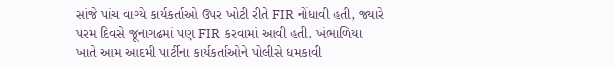સાંજે પાંચ વાગ્યે કાર્યકર્તાઓ ઉપર ખોટી રીતે FIR નોંધાવી હતી, જ્યારે પરમ દિવસે જૂનાગઢમાં પણ FIR કરવામાં આવી હતી. ખંભાળિયા ખાતે આમ આદમી પાર્ટીના કાર્યકર્તાઓને પોલીસે ધમકાવી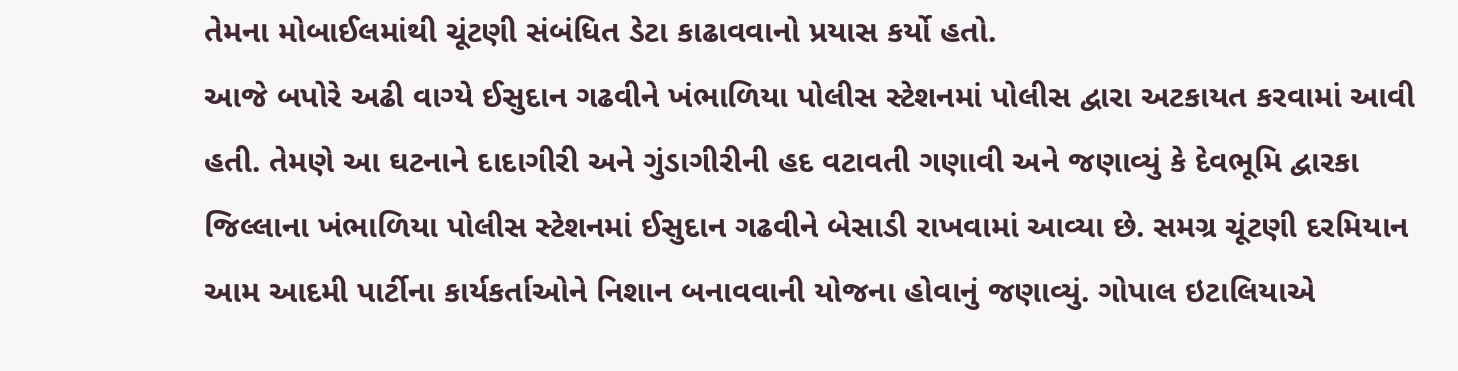તેમના મોબાઈલમાંથી ચૂંટણી સંબંધિત ડેટા કાઢાવવાનો પ્રયાસ કર્યો હતો.
આજે બપોરે અઢી વાગ્યે ઈસુદાન ગઢવીને ખંભાળિયા પોલીસ સ્ટેશનમાં પોલીસ દ્વારા અટકાયત કરવામાં આવી હતી. તેમણે આ ઘટનાને દાદાગીરી અને ગુંડાગીરીની હદ વટાવતી ગણાવી અને જણાવ્યું કે દેવભૂમિ દ્વારકા જિલ્લાના ખંભાળિયા પોલીસ સ્ટેશનમાં ઈસુદાન ગઢવીને બેસાડી રાખવામાં આવ્યા છે. સમગ્ર ચૂંટણી દરમિયાન આમ આદમી પાર્ટીના કાર્યકર્તાઓને નિશાન બનાવવાની યોજના હોવાનું જણાવ્યું. ગોપાલ ઇટાલિયાએ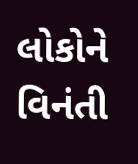લોકોને વિનંતી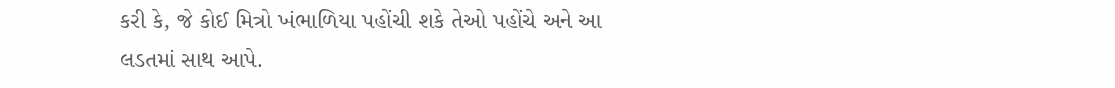કરી કે, જે કોઈ મિત્રો ખંભાળિયા પહોંચી શકે તેઓ પહોંચે અને આ લડતમાં સાથ આપે.